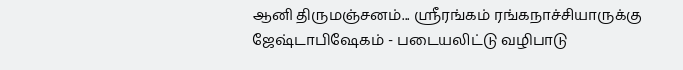ஆனி திருமஞ்சனம்... ஸ்ரீரங்கம் ரங்கநாச்சியாருக்கு ஜேஷ்டாபிஷேகம் - படையலிட்டு வழிபாடு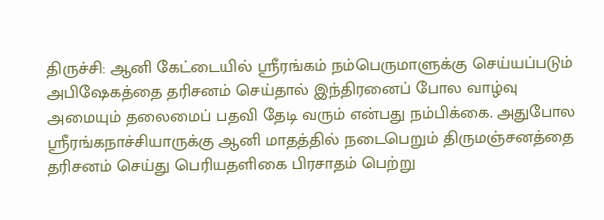திருச்சி: ஆனி கேட்டையில் ஸ்ரீரங்கம் நம்பெருமாளுக்கு செய்யப்படும் அபிஷேகத்தை தரிசனம் செய்தால் இந்திரனைப் போல வாழ்வு அமையும் தலைமைப் பதவி தேடி வரும் என்பது நம்பிக்கை. அதுபோல ஸ்ரீரங்கநாச்சியாருக்கு ஆனி மாதத்தில் நடைபெறும் திருமஞ்சனத்தை தரிசனம் செய்து பெரியதளிகை பிரசாதம் பெற்று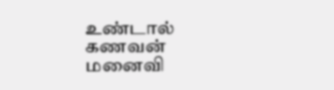உண்டால் கணவன் மனைவி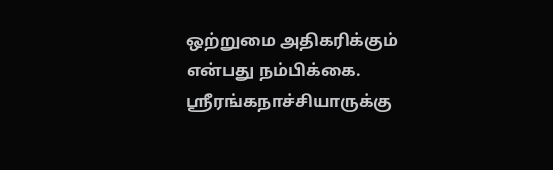ஒற்றுமை அதிகரிக்கும் என்பது நம்பிக்கை. ஸ்ரீரங்கநாச்சியாருக்கு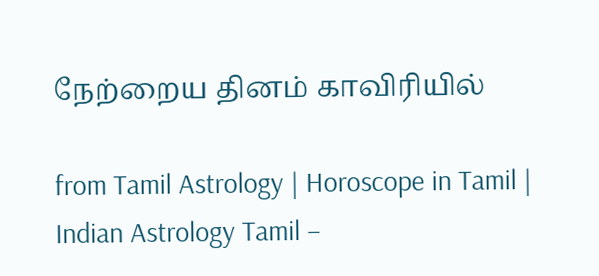நேற்றைய தினம் காவிரியில்

from Tamil Astrology | Horoscope in Tamil | Indian Astrology Tamil –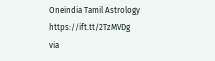Oneindia Tamil Astrology https://ift.tt/2TzMVDg
via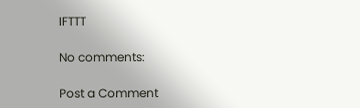IFTTT

No comments:

Post a Comment